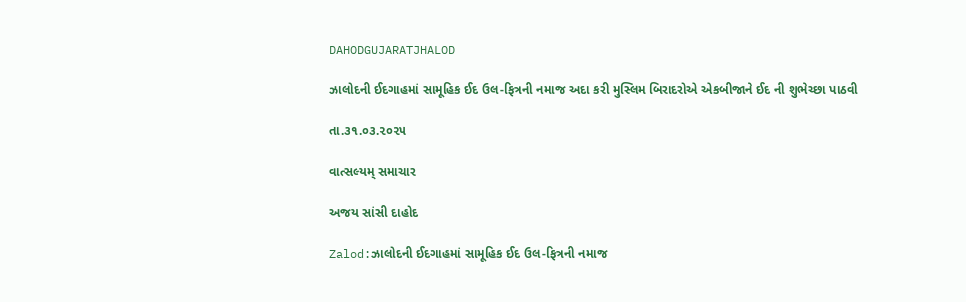DAHODGUJARATJHALOD

ઝાલોદની ઈદગાહમાં સામૂહિક ઈદ ઉલ-ફિત્રની નમાજ અદા કરી મુસ્લિમ બિરાદરોએ એકબીજાને ઈદ ની શુભેચ્છા પાઠવી

તા.૩૧.૦૩.૨૦૨૫

વાત્સલ્યમ્ સમાચાર

અજય સાંસી દાહોદ

Zalod:ઝાલોદની ઈદગાહમાં સામૂહિક ઈદ ઉલ-ફિત્રની નમાજ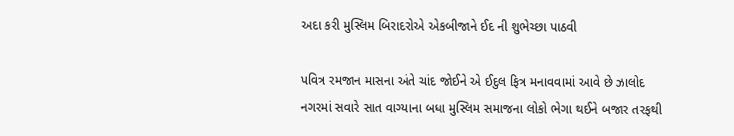અદા કરી મુસ્લિમ બિરાદરોએ એકબીજાને ઈદ ની શુભેચ્છા પાઠવી

પવિત્ર રમજાન માસના અંતે ચાંદ જોઈને એ ઈદુલ ફિત્ર મનાવવામાં આવે છે ઝાલોદ નગરમાં સવારે સાત વાગ્યાના બધા મુસ્લિમ સમાજના લોકો ભેગા થઈને બજાર તરફથી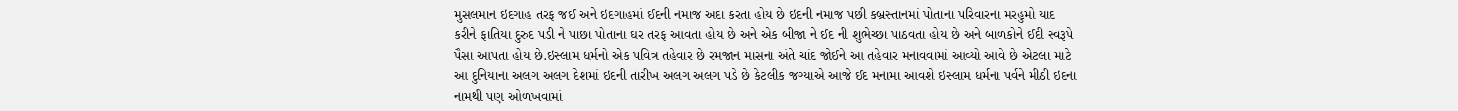મુસલમાન ઇદગાહ તરફ જઈ અને ઇદગાહમાં ઈદની નમાજ અદા કરતા હોય છે ઇદની નમાજ પછી કબ્રસ્તાનમાં પોતાના પરિવારના મરહુમો યાદ કરીને ફાતિયા દુરુદ પડી ને પાછા પોતાના ઘર તરફ આવતા હોય છે અને એક બીજા ને ઈદ ની શુભેચ્છા પાઠવતા હોય છે અને બાળકોને ઈદી સ્વરૂપે પૈસા આપતા હોય છે.ઇસ્લામ ધર્મનો એક પવિત્ર તહેવાર છે રમજાન માસના અંતે ચાંદ જોઈને આ તહેવાર મનાવવામાં આવ્યો આવે છે એટલા માટે આ દુનિયાના અલગ અલગ દેશમાં ઇદની તારીખ અલગ અલગ પડે છે કેટલીક જગ્યાએ આજે ઈદ મનામા આવશે ઇસ્લામ ધર્મના પર્વને મીઠી ઇદના નામથી પણ ઓળખવામાં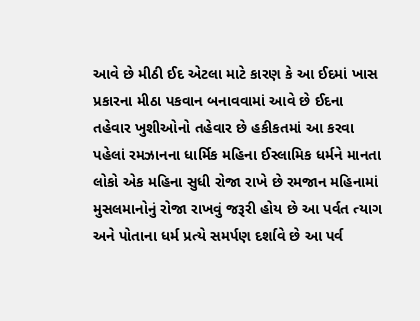આવે છે મીઠી ઈદ એટલા માટે કારણ કે આ ઈદમાં ખાસ પ્રકારના મીઠા પકવાન બનાવવામાં આવે છે ઈદના તહેવાર ખુશીઓનો તહેવાર છે હકીકતમાં આ કરવા પહેલાં રમઝાનના ધાર્મિક મહિના ઈસ્લામિક ધર્મને માનતા લોકો એક મહિના સુધી રોજા રાખે છે રમજાન મહિનામાં મુસલમાનોનું રોજા રાખવું જરૂરી હોય છે આ પર્વત ત્યાગ અને પોતાના ધર્મ પ્રત્યે સમર્પણ દર્શાવે છે આ પર્વ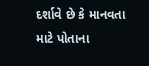દર્શાવે છે કે માનવતા માટે પોતાના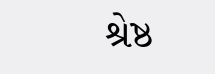શ્રેષ્ઠ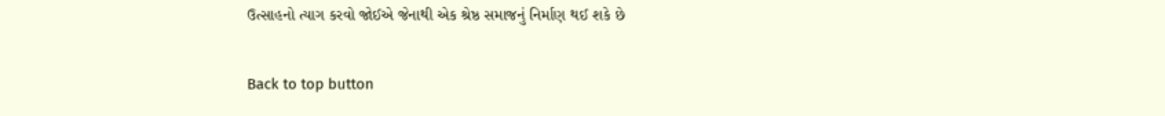ઉત્સાહનો ત્યાગ કરવો જોઈએ જેનાથી એક શ્રેષ્ઠ સમાજનું નિર્માણ થઈ શકે છે

Back to top button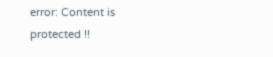error: Content is protected !!